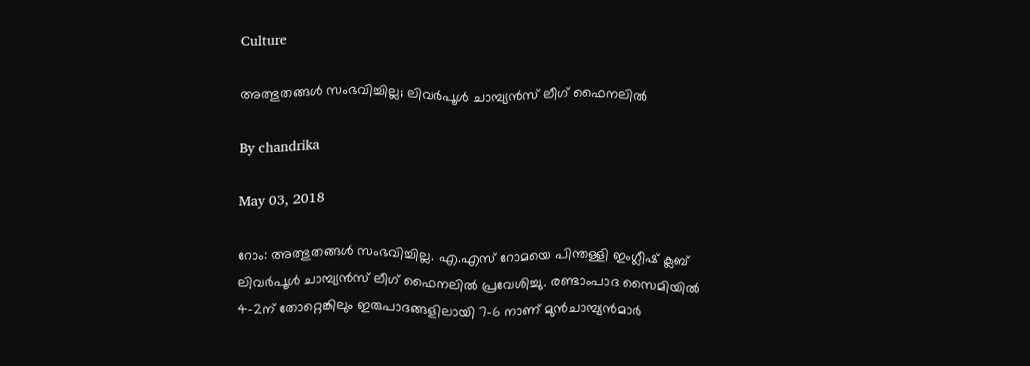Culture

അത്ഭുതങ്ങള്‍ സംഭവിച്ചില്ല; ലിവര്‍പൂള്‍ ചാമ്പ്യന്‍സ് ലീഗ് ഫൈനലില്‍

By chandrika

May 03, 2018

റോം: അത്ഭുതങ്ങള്‍ സംഭവിച്ചില്ല. എ.എസ് റോമയെ പിന്തള്ളി ഇംഗ്ലീഷ് ക്ലബ് ലിവര്‍പൂള്‍ ചാമ്പ്യന്‍സ് ലീഗ് ഫൈനലില്‍ പ്രവേശിച്ചു. രണ്ടാംപാദ സൈമിയില്‍ 4-2ന് തോറ്റെങ്കിലും ഇരുപാദങ്ങളിലായി 7-6 നാണ് മുന്‍ചാമ്പ്യന്‍മാര്‍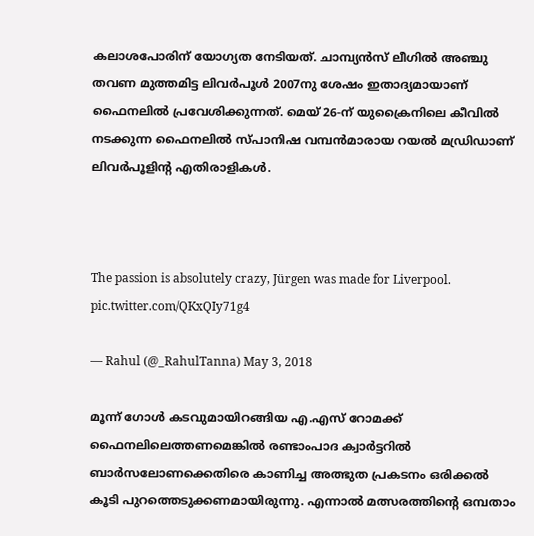കലാശപോരിന് യോഗ്യത നേടിയത്. ചാമ്പ്യന്‍സ് ലീഗില്‍ അഞ്ചു തവണ മുത്തമിട്ട ലിവര്‍പൂള്‍ 2007നു ശേഷം ഇതാദ്യമായാണ് ഫൈനലില്‍ പ്രവേശിക്കുന്നത്. മെയ് 26-ന് യുക്രൈനിലെ കീവില്‍ നടക്കുന്ന ഫൈനലില്‍ സ്പാനിഷ വമ്പന്‍മാരായ റയല്‍ മഡ്രിഡാണ് ലിവര്‍പൂളിന്റ എതിരാളികള്‍.



The passion is absolutely crazy, Jürgen was made for Liverpool. pic.twitter.com/QKxQIy71g4

— Rahul (@_RahulTanna) May 3, 2018

മൂന്ന് ഗോള്‍ കടവുമായിറങ്ങിയ എ.എസ് റോമക്ക് ഫൈനലിലെത്തണമെങ്കില്‍ രണ്ടാംപാദ ക്വാര്‍ട്ടറില്‍ ബാര്‍സലോണക്കെതിരെ കാണിച്ച അത്ഭുത പ്രകടനം ഒരിക്കല്‍ കൂടി പുറത്തെടുക്കണമായിരുന്നു. എന്നാല്‍ മത്സരത്തിന്റെ ഒമ്പതാം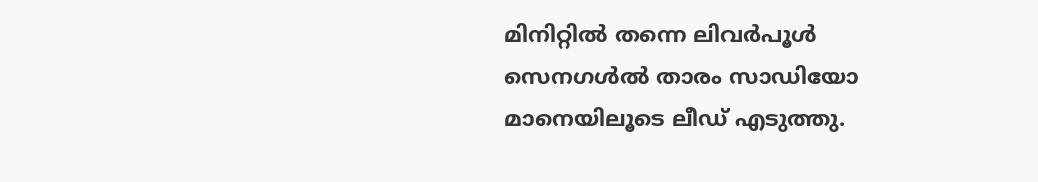മിനിറ്റില്‍ തന്നെ ലിവര്‍പൂള്‍ സെനഗള്‍ല്‍ താരം സാഡിയോ മാനെയിലൂടെ ലീഡ് എടുത്തു.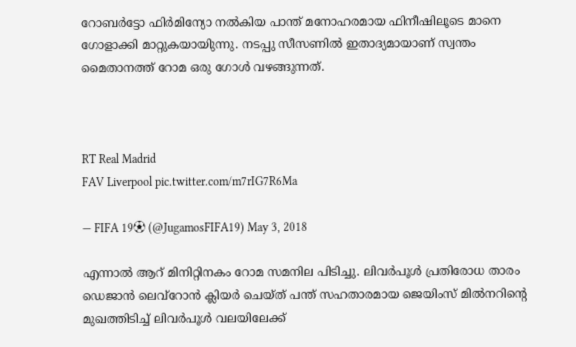റോബര്‍ട്ടോ ഫിര്‍മിന്യോ നല്‍കിയ പാന്ത് മനോഹരമായ ഫിനീഷിലൂടെ മാനെ ഗോളാക്കി മാറ്റുകയായിുന്നു. നടപ്പു സീസണില്‍ ഇതാദ്യമായാണ് സ്വന്തം മൈതാനത്ത് റോമ ഒരു ഗോള്‍ വഴങ്ങുന്നത്.



RT Real Madrid
FAV Liverpool pic.twitter.com/m7rIG7R6Ma

— FIFA 19⚽ (@JugamosFIFA19) May 3, 2018

എന്നാല്‍ ആറ് മിനിറ്റിനകം റോമ സമനില പിടിച്ചു. ലിവര്‍പൂള്‍ പ്രതിരോധ താരം ഡെജാന്‍ ലെവ്‌റോന്‍ ക്ലിയര്‍ ചെയ്ത് പന്ത് സഹതാരമായ ജെയിംസ് മില്‍നറിന്റെ മുഖത്തിടിച്ച് ലിവര്‍പൂള്‍ വലയിലേക്ക്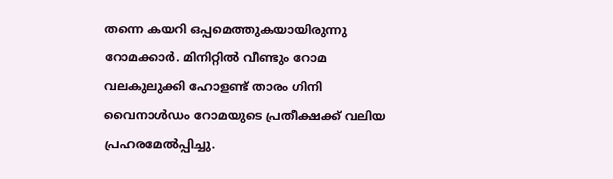തന്നെ കയറി ഒപ്പമെത്തുകയായിരുന്നു റോമക്കാര്‍. മിനിറ്റില്‍ വീണ്ടും റോമ വലകുലുക്കി ഹോളണ്ട് താരം ഗിനി വൈനാള്‍ഡം റോമയുടെ പ്രതീക്ഷക്ക് വലിയ പ്രഹരമേല്‍പ്പിച്ചു.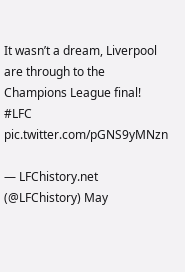It wasn’t a dream, Liverpool are through to the Champions League final! #LFC pic.twitter.com/pGNS9yMNzn

— LFChistory.net (@LFChistory) May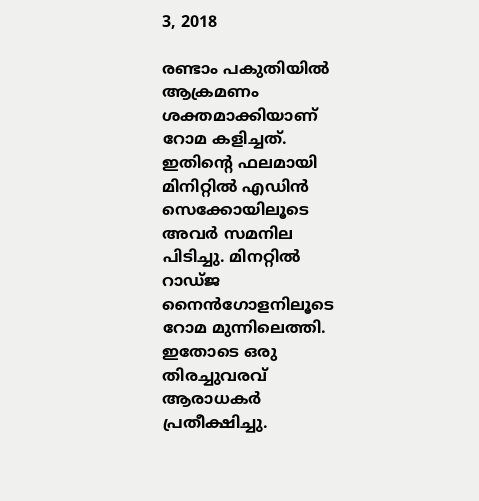3, 2018

രണ്ടാം പകുതിയില്‍ ആക്രമണം ശക്തമാക്കിയാണ് റോമ കളിച്ചത്. ഇതിന്റെ ഫലമായി മിനിറ്റില്‍ എഡിന്‍ സെക്കോയിലൂടെ അവര്‍ സമനില പിടിച്ചു. മിനറ്റില്‍ റാഡ്ജ നൈന്‍ഗോളനിലൂടെ റോമ മുന്നിലെത്തി. ഇതോടെ ഒരു തിരച്ചുവരവ് ആരാധകര്‍ പ്രതീക്ഷിച്ചു.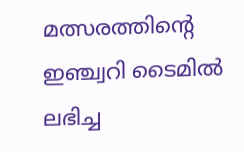മത്സരത്തിന്റെ ഇഞ്ച്വറി ടൈമില്‍ ലഭിച്ച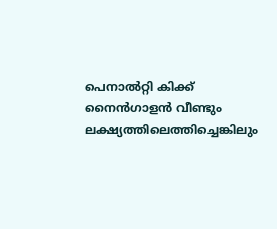പെനാല്‍റ്റി കിക്ക് നൈന്‍ഗാളന്‍ വീണ്ടും ലക്ഷ്യത്തിലെത്തിച്ചെങ്കിലും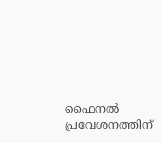ഫൈനല്‍ പ്രവേശനത്തിന്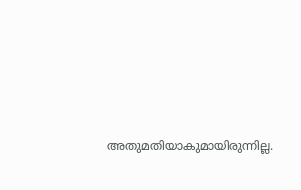അതുമതിയാകുമായിരുന്നില്ല.